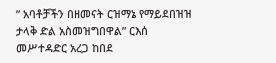” አባቶቻችን በዘመናት ርዝማኔ የማይደበዝዝ ታላቅ ድል አስመዝግበዋል” ርእሰ መሥተዳድር አረጋ ከበደ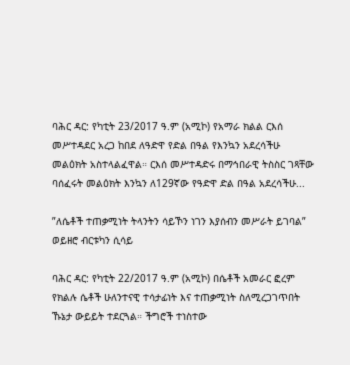ባሕር ዳር: የካቲት 23/2017 ዓ.ም (አሚኮ) የአማራ ክልል ርእሰ መሥተዳደር አረጋ ከበደ ለዓድዋ የድል በዓል የእንኳን አደረሳችሁ መልዕክት አስተላልፈዋል። ርእሰ መሥተዳድሩ በማኅበራዊ ትስስር ገጻቸው ባሰፈሩት መልዕክት እንኳን ለ129ኛው የዓድዋ ድል በዓል አደረሳችሁ...

”ለሴቶች ተጠቃሚነት ትላንትን ሳይኾን ነገን እያሰብን መሥራት ይገባል” ወይዘሮ ብርቱካን ሲሳይ

ባሕር ዳር: የካቲት 22/2017 ዓ.ም (አሚኮ) በሴቶች አመራር ፎረም የክልሉ ሴቶች ሁለንተናዊ ተሳታፊነት እና ተጠቃሚነት ስለሚረጋገጥበት ኹኔታ ውይይት ተደርጓል። ችግሮች ተነስተው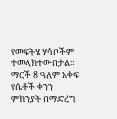የመፍትሄ ሃሳቦችም ተመላክተውበታል። ማርች 8 ዓለም አቀፍ የሴቶች ቀንን ምክንያት በማድረግ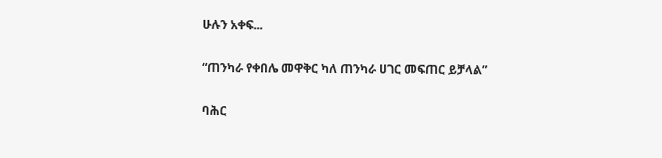ሁሉን አቀፍ...

“ጠንካራ የቀበሌ መዋቅር ካለ ጠንካራ ሀገር መፍጠር ይቻላል”

ባሕር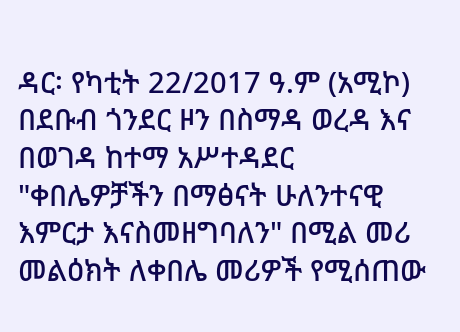ዳር፡ የካቲት 22/2017 ዓ.ም (አሚኮ) በደቡብ ጎንደር ዞን በስማዳ ወረዳ እና በወገዳ ከተማ አሥተዳደር "ቀበሌዎቻችን በማፅናት ሁለንተናዊ እምርታ እናስመዘግባለን" በሚል መሪ መልዕክት ለቀበሌ መሪዎች የሚሰጠው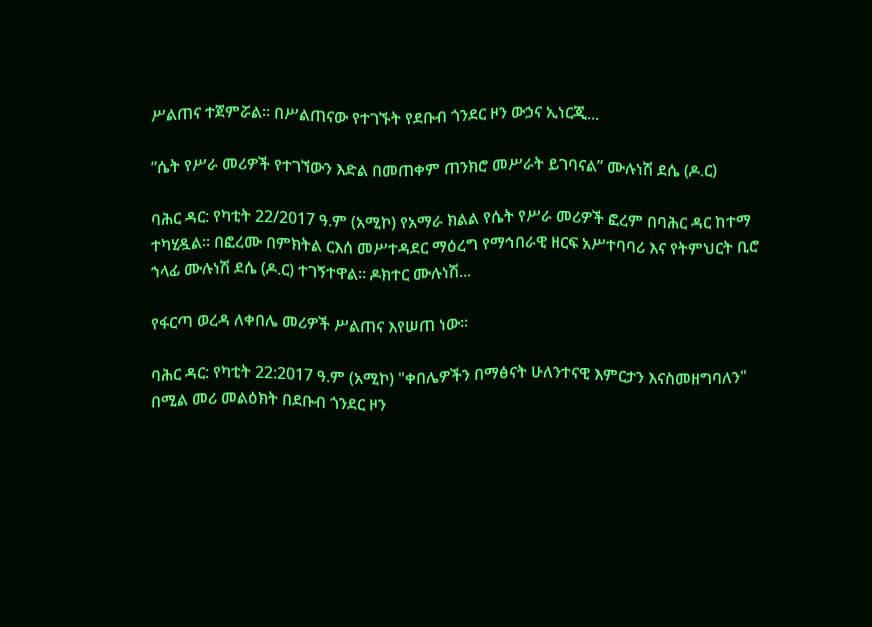ሥልጠና ተጀምሯል። በሥልጠናው የተገኙት የደቡብ ጎንደር ዞን ውኃና ኢነርጂ...

”ሴት የሥራ መሪዎች የተገኘውን እድል በመጠቀም ጠንክሮ መሥራት ይገባናል” ሙሉነሽ ደሴ (ዶ.ር)

ባሕር ዳር: የካቲት 22/2017 ዓ.ም (አሚኮ) የአማራ ክልል የሴት የሥራ መሪዎች ፎረም በባሕር ዳር ከተማ ተካሂዷል። በፎረሙ በምክትል ርእሰ መሥተዳደር ማዕረግ የማኅበራዊ ዘርፍ አሥተባባሪ እና የትምህርት ቢሮ ኀላፊ ሙሉነሽ ደሴ (ዶ.ር) ተገኝተዋል። ዶክተር ሙሉነሽ...

የፋርጣ ወረዳ ለቀበሌ መሪዎች ሥልጠና እየሠጠ ነው።

ባሕር ዳር: የካቲት 22:2017 ዓ.ም (አሚኮ) "ቀበሌዎችን በማፅናት ሁለንተናዊ እምርታን እናስመዘግባለን" በሚል መሪ መልዕክት በደቡብ ጎንደር ዞን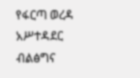የፋርጣ ወረዳ አሥተዳደር ብልፅግና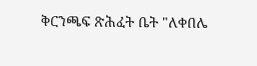ቅርንጫፍ ጽሕፈት ቤት "ለቀበሌ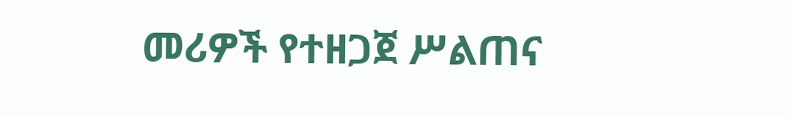መሪዎች የተዘጋጀ ሥልጠና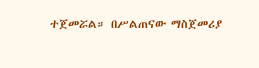ተጀመሯል። በሥልጠናው ማስጀመሪያ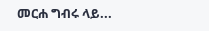መርሐ ግብሩ ላይ...